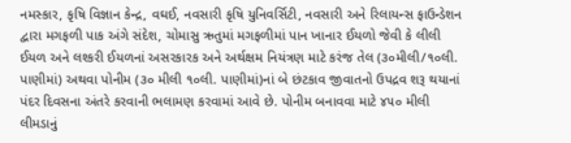નમસ્કાર, કૃષિ વિજ્ઞાન કેન્દ્ર, વઘઈ, નવસારી કૃષિ યુનિવર્સિટી, નવસારી અને રિલાયન્સ ફાઉન્ડેશન દ્વારા મગફળી પાક અંગે સંદેશ, ચોમાસુ ઋતુમાં મગફળીમાં પાન ખાનાર ઈયળો જેવી કે લીલી ઈયળ અને લશ્કરી ઈયળનાં અસરકારક અને અર્થક્ષમ નિયંત્રણ માટે કરંજ તેલ (૩૦મીલી/૧૦લી. પાણીમાં) અથવા પોનીમ (૩૦ મીલી ૧૦લી. પાણીમાં)નાં બે છંટકાવ જીવાતનો ઉપદ્રવ શરૂ થયાનાં પંદર દિવસના અંતરે કરવાની ભલામણ કરવામાં આવે છે. પોનીમ બનાવવા માટે ૪૫૦ મીલી લીમડાનું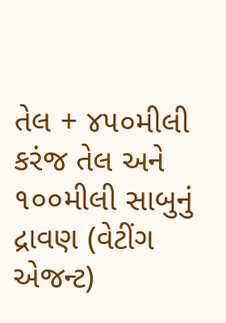તેલ + ૪૫૦મીલી કરંજ તેલ અને ૧૦૦મીલી સાબુનું દ્રાવણ (વેટીંગ એજન્ટ)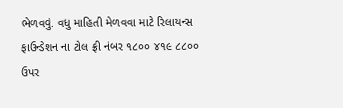ભેળવવું. વધુ માહિતી મેળવવા માટે રિલાયન્સ ફાઉન્ડેશન ના ટોલ ફ્રી નંબર ૧૮૦૦ ૪૧૯ ૮૮૦૦ ઉપર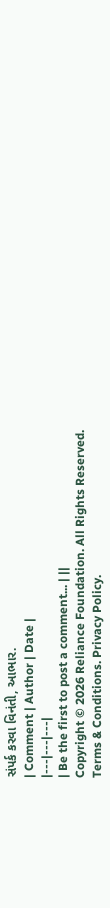સંપર્ક કરવા વિનંતી, આભાર.
| Comment | Author | Date |
|---|---|---|
| Be the first to post a comment... | ||
Copyright © 2026 Reliance Foundation. All Rights Reserved. Terms & Conditions. Privacy Policy.